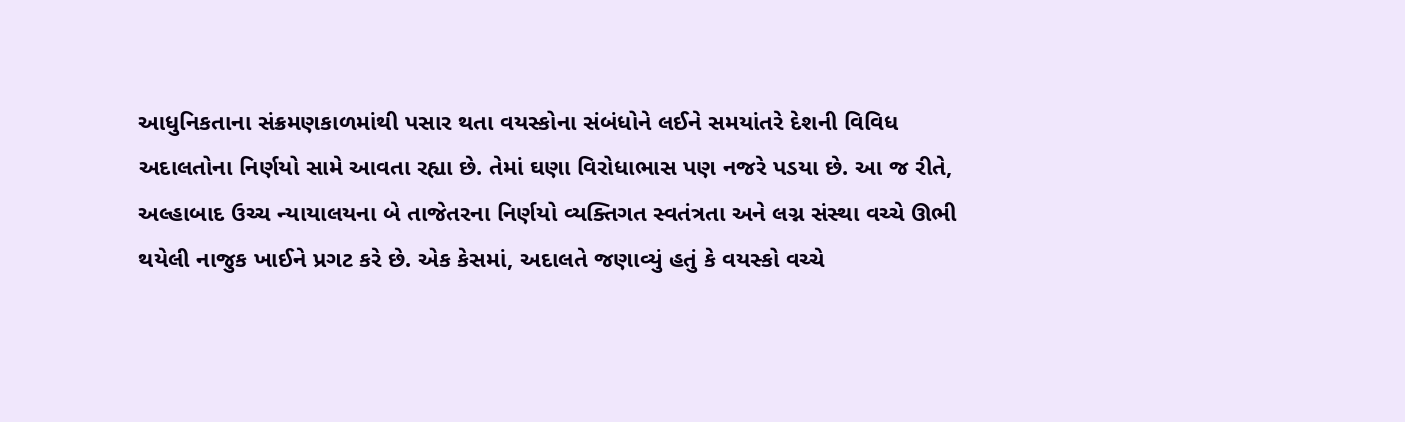આધુનિકતાના સંક્રમણકાળમાંથી પસાર થતા વયસ્કોના સંબંધોને લઈને સમયાંતરે દેશની વિવિધ અદાલતોના નિર્ણયો સામે આવતા રહ્યા છે. તેમાં ઘણા વિરોધાભાસ પણ નજરે પડયા છે. આ જ રીતે, અલ્હાબાદ ઉચ્ચ ન્યાયાલયના બે તાજેતરના નિર્ણયો વ્યક્તિગત સ્વતંત્રતા અને લગ્ન સંસ્થા વચ્ચે ઊભી થયેલી નાજુક ખાઈને પ્રગટ કરે છે. એક કેસમાં, અદાલતે જણાવ્યું હતું કે વયસ્કો વચ્ચે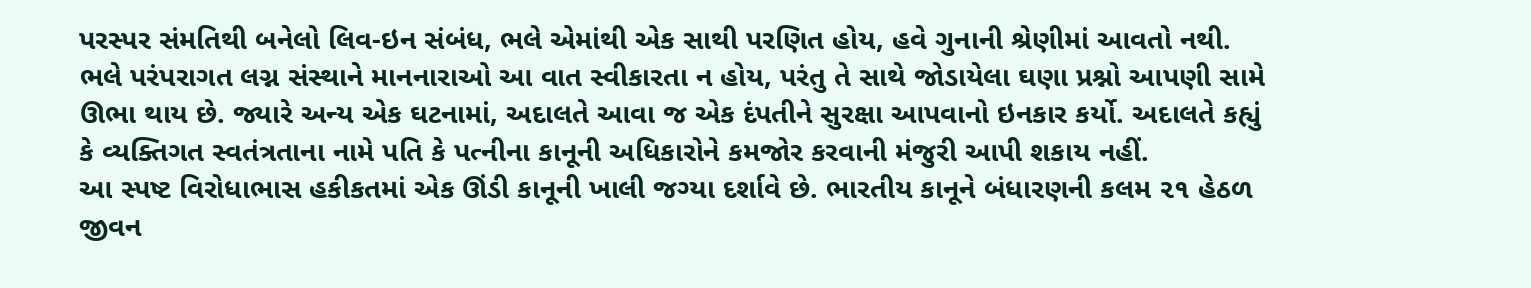પરસ્પર સંમતિથી બનેલો લિવ-ઇન સંબંધ, ભલે એમાંથી એક સાથી પરણિત હોય, હવે ગુનાની શ્રેણીમાં આવતો નથી. ભલે પરંપરાગત લગ્ન સંસ્થાને માનનારાઓ આ વાત સ્વીકારતા ન હોય, પરંતુ તે સાથે જોડાયેલા ઘણા પ્રશ્નો આપણી સામે ઊભા થાય છે. જ્યારે અન્ય એક ઘટનામાં, અદાલતે આવા જ એક દંપતીને સુરક્ષા આપવાનો ઇનકાર કર્યો. અદાલતે કહ્યું કે વ્યક્તિગત સ્વતંત્રતાના નામે પતિ કે પત્નીના કાનૂની અધિકારોને કમજોર કરવાની મંજુરી આપી શકાય નહીં.
આ સ્પષ્ટ વિરોધાભાસ હકીકતમાં એક ઊંડી કાનૂની ખાલી જગ્યા દર્શાવે છે. ભારતીય કાનૂને બંધારણની કલમ ૨૧ હેઠળ જીવન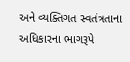અને વ્યક્તિગત સ્વતંત્રતાના અધિકારના ભાગરૂપે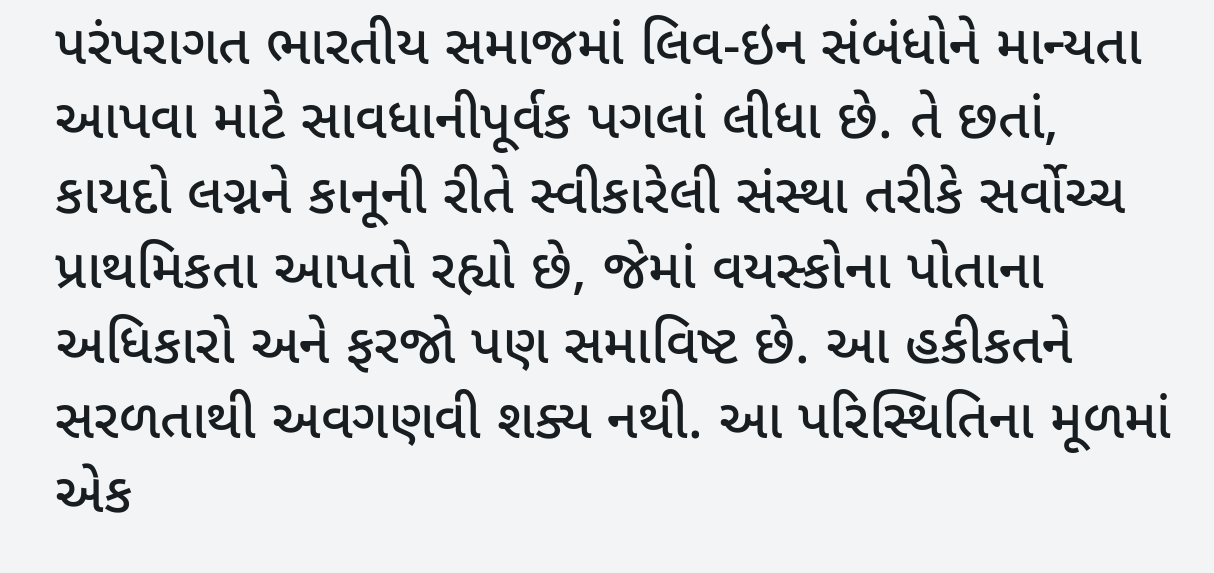પરંપરાગત ભારતીય સમાજમાં લિવ-ઇન સંબંધોને માન્યતા આપવા માટે સાવધાનીપૂર્વક પગલાં લીધા છે. તે છતાં, કાયદો લગ્નને કાનૂની રીતે સ્વીકારેલી સંસ્થા તરીકે સર્વોચ્ચ પ્રાથમિકતા આપતો રહ્યો છે, જેમાં વયસ્કોના પોતાના અધિકારો અને ફરજો પણ સમાવિષ્ટ છે. આ હકીકતને સરળતાથી અવગણવી શક્ય નથી. આ પરિસ્થિતિના મૂળમાં એક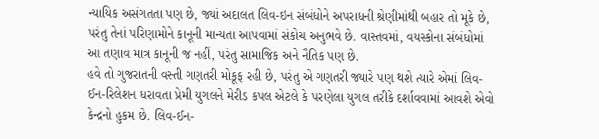ન્યાયિક અસંગતતા પણ છે, જ્યાં અદાલત લિવ-ઇન સંબંધોને અપરાધની શ્રેણીમાંથી બહાર તો મૂકે છે, પરંતુ તેનાં પરિણામોને કાનૂની માન્યતા આપવામાં સંકોચ અનુભવે છે. વાસ્તવમાં, વયસ્કોના સંબંધોમાં આ તણાવ માત્ર કાનૂની જ નહીં, પરંતુ સામાજિક અને નૈતિક પણ છે.
હવે તો ગુજરાતની વસ્તી ગણતરી મોકૂફ રહી છે, પરંતુ એ ગણતરી જ્યારે પણ થશે ત્યારે એમાં લિવ-ઈન-રિલેશન ધરાવતા પ્રેમી યુગલને મેરીડ કપલ એટલે કે પરણેલા યુગલ તરીકે દર્શાવવામાં આવશે એવો કેન્દ્રનો હુકમ છે. લિવ-ઈન-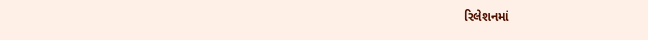રિલેશનમાં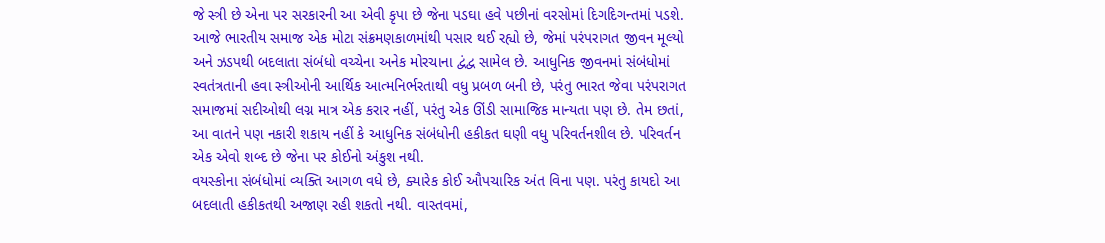જે સ્ત્રી છે એના પર સરકારની આ એવી કૃપા છે જેના પડઘા હવે પછીનાં વરસોમાં દિગદિગન્તમાં પડશે.
આજે ભારતીય સમાજ એક મોટા સંક્રમણકાળમાંથી પસાર થઈ રહ્યો છે, જેમાં પરંપરાગત જીવન મૂલ્યો અને ઝડપથી બદલાતા સંબંધો વચ્ચેના અનેક મોરચાના દ્વંદ્વ સામેલ છે. આધુનિક જીવનમાં સંબંધોમાં સ્વતંત્રતાની હવા સ્ત્રીઓની આર્થિક આત્મનિર્ભરતાથી વધુ પ્રબળ બની છે, પરંતુ ભારત જેવા પરંપરાગત સમાજમાં સદીઓથી લગ્ન માત્ર એક કરાર નહીં, પરંતુ એક ઊંડી સામાજિક માન્યતા પણ છે. તેમ છતાં, આ વાતને પણ નકારી શકાય નહીં કે આધુનિક સંબંધોની હકીકત ઘણી વધુ પરિવર્તનશીલ છે. પરિવર્તન એક એવો શબ્દ છે જેના પર કોઈનો અંકુશ નથી.
વયસ્કોના સંબંધોમાં વ્યક્તિ આગળ વધે છે, ક્યારેક કોઈ ઔપચારિક અંત વિના પણ. પરંતુ કાયદો આ બદલાતી હકીકતથી અજાણ રહી શકતો નથી. વાસ્તવમાં,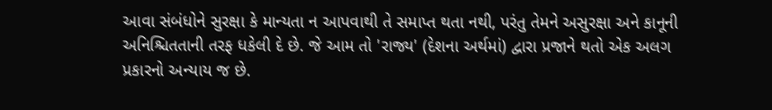આવા સંબંધોને સુરક્ષા કે માન્યતા ન આપવાથી તે સમાપ્ત થતા નથી, પરંતુ તેમને અસુરક્ષા અને કાનૂની અનિશ્ચિતતાની તરફ ધકેલી દે છે. જે આમ તો 'રાજ્ય' (દેશના અર્થમાં) દ્વારા પ્રજાને થતો એક અલગ પ્રકારનો અન્યાય જ છે.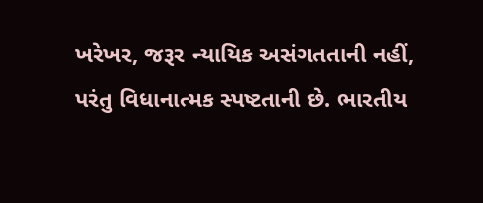ખરેખર, જરૂર ન્યાયિક અસંગતતાની નહીં, પરંતુ વિધાનાત્મક સ્પષ્ટતાની છે. ભારતીય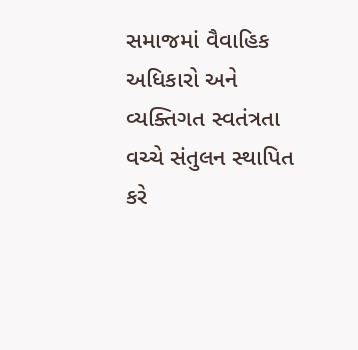સમાજમાં વૈવાહિક અધિકારો અને વ્યક્તિગત સ્વતંત્રતા વચ્ચે સંતુલન સ્થાપિત કરે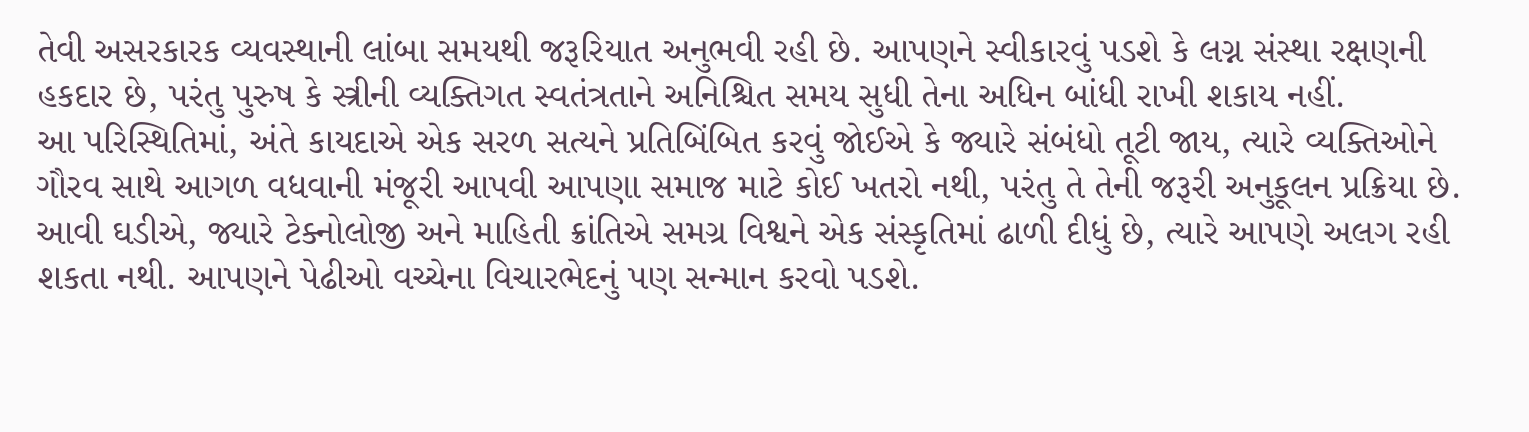તેવી અસરકારક વ્યવસ્થાની લાંબા સમયથી જરૂરિયાત અનુભવી રહી છે. આપણને સ્વીકારવું પડશે કે લગ્ન સંસ્થા રક્ષણની હકદાર છે, પરંતુ પુરુષ કે સ્ત્રીની વ્યક્તિગત સ્વતંત્રતાને અનિશ્ચિત સમય સુધી તેના અધિન બાંધી રાખી શકાય નહીં.
આ પરિસ્થિતિમાં, અંતે કાયદાએ એક સરળ સત્યને પ્રતિબિંબિત કરવું જોઈએ કે જ્યારે સંબંધો તૂટી જાય, ત્યારે વ્યક્તિઓને ગૌરવ સાથે આગળ વધવાની મંજૂરી આપવી આપણા સમાજ માટે કોઈ ખતરો નથી, પરંતુ તે તેની જરૂરી અનુકૂલન પ્રક્રિયા છે. આવી ઘડીએ, જ્યારે ટેક્નોલોજી અને માહિતી ક્રાંતિએ સમગ્ર વિશ્વને એક સંસ્કૃતિમાં ઢાળી દીધું છે, ત્યારે આપણે અલગ રહી શકતા નથી. આપણને પેઢીઓ વચ્ચેના વિચારભેદનું પણ સન્માન કરવો પડશે.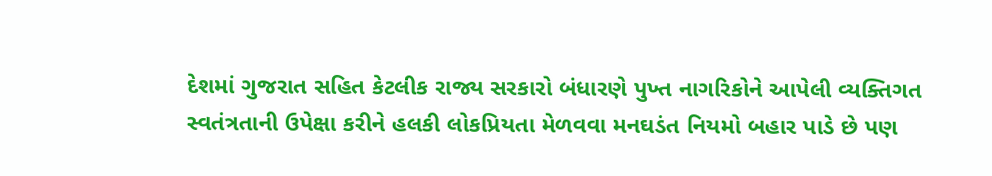દેશમાં ગુજરાત સહિત કેટલીક રાજ્ય સરકારો બંધારણે પુખ્ત નાગરિકોને આપેલી વ્યક્તિગત સ્વતંત્રતાની ઉપેક્ષા કરીને હલકી લોકપ્રિયતા મેળવવા મનઘડંત નિયમો બહાર પાડે છે પણ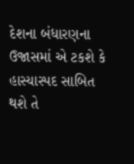દેશના બંધારણના ઉજાસમાં એ ટકશે કે હાસ્યાસ્પદ સાબિત થશે તે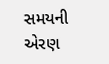સમયની એરણ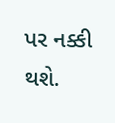પર નક્કી થશે.